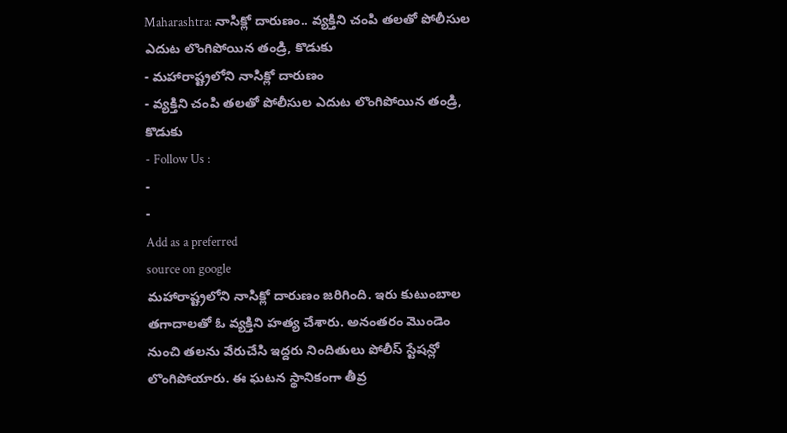Maharashtra: నాసిక్లో దారుణం.. వ్యక్తిని చంపి తలతో పోలీసుల ఎదుట లొంగిపోయిన తండ్రి, కొడుకు
- మహారాష్ట్రలోని నాసిక్లో దారుణం
- వ్యక్తిని చంపి తలతో పోలీసుల ఎదుట లొంగిపోయిన తండ్రి, కొడుకు
- Follow Us :
-
-
Add as a preferred
source on google
మహారాష్ట్రలోని నాసిక్లో దారుణం జరిగింది. ఇరు కుటుంబాల తగాదాలతో ఓ వ్యక్తిని హత్య చేశారు. అనంతరం మొండెం నుంచి తలను వేరుచేసి ఇద్దరు నిందితులు పోలీస్ స్టేషన్లో లొంగిపోయారు. ఈ ఘటన స్థానికంగా తీవ్ర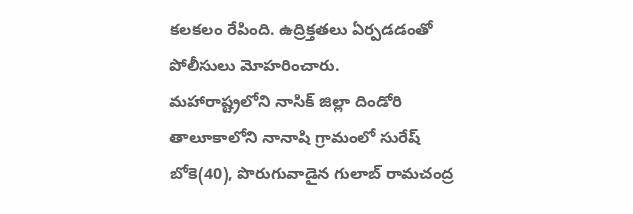కలకలం రేపింది. ఉద్రిక్తతలు ఏర్పడడంతో పోలీసులు మోహరించారు.
మహారాష్ట్రలోని నాసిక్ జిల్లా దిండోరి తాలూకాలోని నానాషి గ్రామంలో సురేష్ బోకె(40), పొరుగువాడైన గులాబ్ రామచంద్ర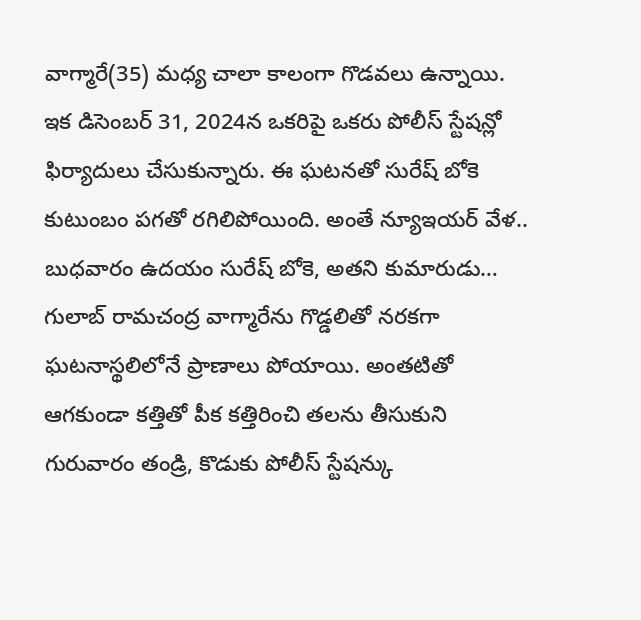వాగ్మారే(35) మధ్య చాలా కాలంగా గొడవలు ఉన్నాయి. ఇక డిసెంబర్ 31, 2024న ఒకరిపై ఒకరు పోలీస్ స్టేషన్లో ఫిర్యాదులు చేసుకున్నారు. ఈ ఘటనతో సురేష్ బోకె కుటుంబం పగతో రగిలిపోయింది. అంతే న్యూఇయర్ వేళ.. బుధవారం ఉదయం సురేష్ బోకె, అతని కుమారుడు… గులాబ్ రామచంద్ర వాగ్మారేను గొడ్డలితో నరకగా ఘటనాస్థలిలోనే ప్రాణాలు పోయాయి. అంతటితో ఆగకుండా కత్తితో పీక కత్తిరించి తలను తీసుకుని గురువారం తండ్రి, కొడుకు పోలీస్ స్టేషన్కు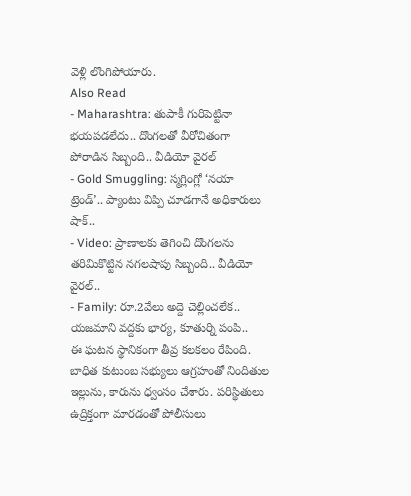వెళ్లి లొంగిపోయారు.
Also Read
- Maharashtra: తుపాకీ గురిపెట్టినా భయపడలేదు.. దొంగలతో వీరోచితంగా పోరాడిన సిబ్బంది.. వీడియో వైరల్
- Gold Smuggling: స్మగ్లింగ్లో ‘నయా ట్రెండ్’.. ప్యాంటు విప్పి చూడగానే అధికారులు షాక్..
- Video: ప్రాణాలకు తెగించి దొంగలను తరిమికొట్టిన నగలషాపు సిబ్బంది.. వీడియో వైరల్..
- Family: రూ.2వేలు అద్దె చెల్లించలేక.. యజమాని వద్దకు భార్య, కూతుర్ని పంపి..
ఈ ఘటన స్థానికంగా తీవ్ర కలకలం రేపింది. బాధిత కుటుంబ సభ్యులు ఆగ్రహంతో నిందితుల ఇల్లును, కారును ధ్వంసం చేశారు. పరిస్థితులు ఉద్రిక్తంగా మారడంతో పోలీసులు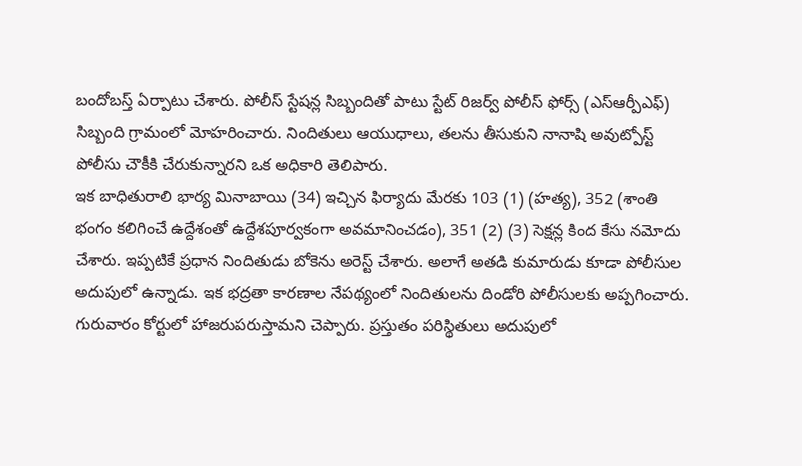బందోబస్త్ ఏర్పాటు చేశారు. పోలీస్ స్టేషన్ల సిబ్బందితో పాటు స్టేట్ రిజర్వ్ పోలీస్ ఫోర్స్ (ఎస్ఆర్పీఎఫ్) సిబ్బంది గ్రామంలో మోహరించారు. నిందితులు ఆయుధాలు, తలను తీసుకుని నానాషి అవుట్పోస్ట్ పోలీసు చౌకీకి చేరుకున్నారని ఒక అధికారి తెలిపారు.
ఇక బాధితురాలి భార్య మినాబాయి (34) ఇచ్చిన ఫిర్యాదు మేరకు 103 (1) (హత్య), 352 (శాంతి భంగం కలిగించే ఉద్దేశంతో ఉద్దేశపూర్వకంగా అవమానించడం), 351 (2) (3) సెక్షన్ల కింద కేసు నమోదు చేశారు. ఇప్పటికే ప్రధాన నిందితుడు బోకెను అరెస్ట్ చేశారు. అలాగే అతడి కుమారుడు కూడా పోలీసుల అదుపులో ఉన్నాడు. ఇక భద్రతా కారణాల నేపథ్యంలో నిందితులను దిండోరి పోలీసులకు అప్పగించారు. గురువారం కోర్టులో హాజరుపరుస్తామని చెప్పారు. ప్రస్తుతం పరిస్థితులు అదుపులో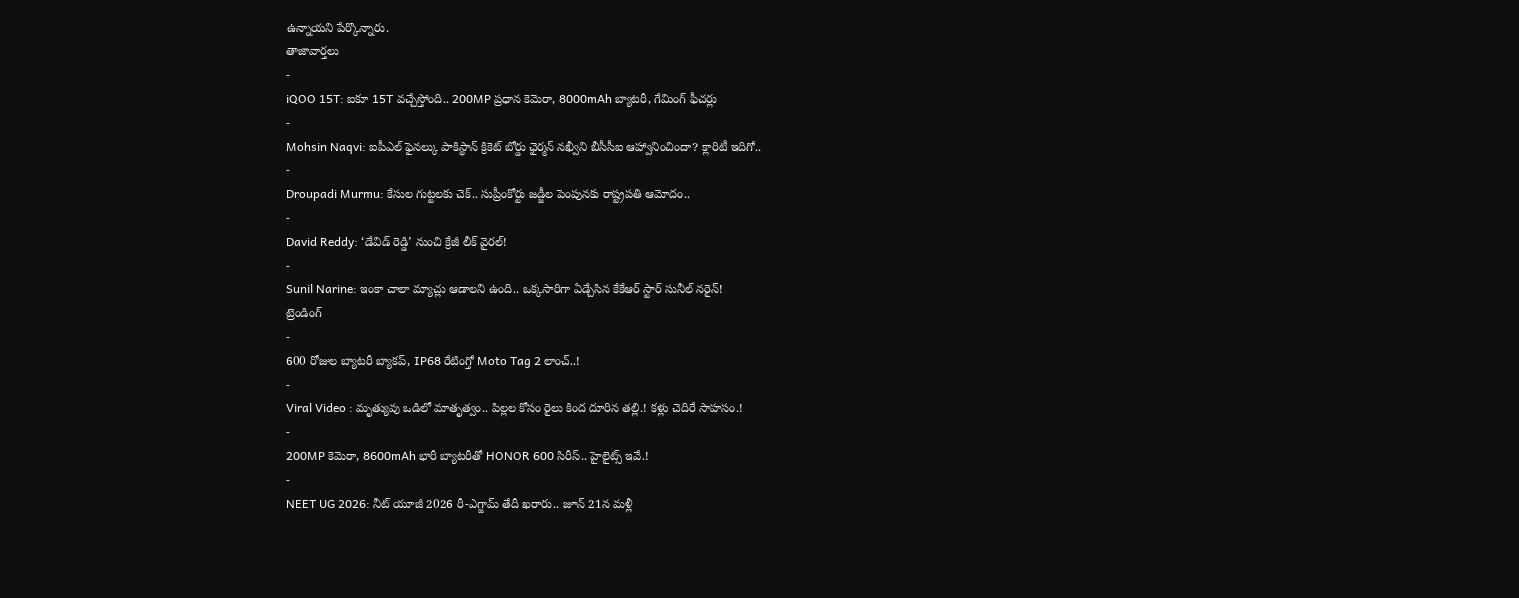ఉన్నాయని పేర్కొన్నారు.
తాజావార్తలు
-
iQOO 15T: ఐకూ 15T వచ్చేస్తోంది.. 200MP ప్రధాన కెమెరా, 8000mAh బ్యాటరీ, గేమింగ్ ఫీచర్లు
-
Mohsin Naqvi: ఐపీఎల్ ఫైనల్కు పాకిస్థాన్ క్రికెట్ బోర్డు ఛైర్మన్ నఖ్వీని బీసీసీఐ ఆహ్వానించిందా? క్లారిటీ ఇదిగో..
-
Droupadi Murmu: కేసుల గుట్టలకు చెక్.. సుప్రీంకోర్టు జడ్జీల పెంపునకు రాష్ట్రపతి ఆమోదం..
-
David Reddy: ‘డేవిడ్ రెడ్డి’ నుంచి క్రేజీ లీక్ వైరల్!
-
Sunil Narine: ఇంకా చాలా మ్యాచ్లు ఆడాలని ఉంది.. ఒక్కసారిగా ఏడ్చేసిన కేకేఆర్ స్టార్ సునీల్ నరైన్!
ట్రెండింగ్
-
600 రోజుల బ్యాటరీ బ్యాకప్, IP68 రేటింగ్తో Moto Tag 2 లాంచ్..!
-
Viral Video : మృత్యువు ఒడిలో మాతృత్వం.. పిల్లల కోసం రైలు కింద దూరిన తల్లి.! కళ్లు చెదిరే సాహసం.!
-
200MP కెమెరా, 8600mAh భారీ బ్యాటరీతో HONOR 600 సిరీస్.. హైలైట్స్ ఇవే.!
-
NEET UG 2026: నీట్ యూజీ 2026 రీ-ఎగ్జామ్ తేదీ ఖరారు.. జూన్ 21న మళ్లీ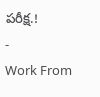పరీక్ష.!
-
Work From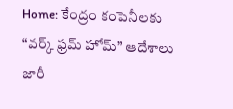Home: కేంద్రం కంపెనీలకు “వర్క్ ఫ్రమ్ హోమ్” ఆదేశాలు జారీ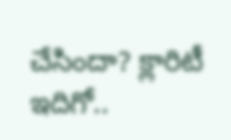చేసిందా? క్లారిటీ ఇదిగో..